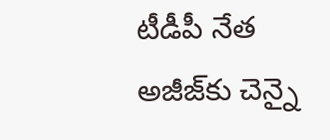టీడీపీ నేత అజీజ్‌కు చెన్నై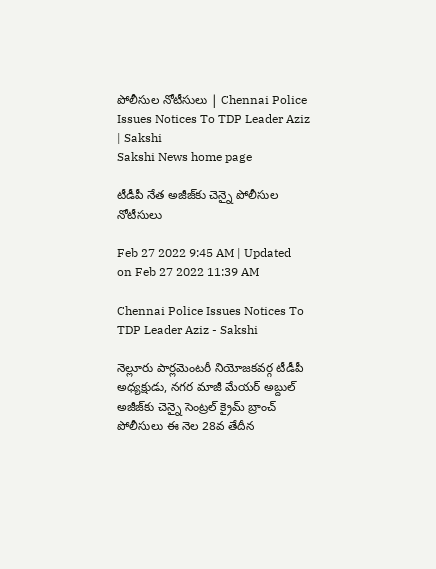పోలీసుల నోటీసులు | Chennai Police Issues Notices To TDP Leader Aziz | Sakshi
Sakshi News home page

టీడీపీ నేత అజీజ్‌కు చెన్నై పోలీసుల నోటీసులు

Feb 27 2022 9:45 AM | Updated on Feb 27 2022 11:39 AM

Chennai Police Issues Notices To TDP Leader Aziz - Sakshi

నెల్లూరు పార్లమెంటరీ నియోజకవర్గ టీడీపీ అధ్యక్షుడు, నగర మాజీ మేయర్‌ అబ్దుల్‌ అజీజ్‌కు చెన్నై సెంట్రల్‌ క్రైమ్‌ బ్రాంచ్‌ పోలీసులు ఈ నెల 28వ తేదీన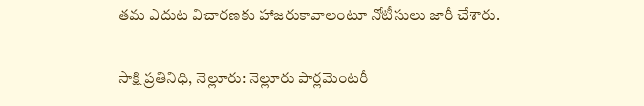తమ ఎదుట విచారణకు హాజరుకావాలంటూ నోటీసులు జారీ చేశారు.

సాక్షి ప్రతినిధి, నెల్లూరు: నెల్లూరు పార్లమెంటరీ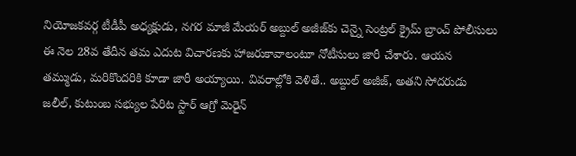నియోజకవర్గ టీడీపీ అధ్యక్షుడు, నగర మాజీ మేయర్‌ అబ్దుల్‌ అజీజ్‌కు చెన్నై సెంట్రల్‌ క్రైమ్‌ బ్రాంచ్‌ పోలీసులు ఈ నెల 28వ తేదీన తమ ఎదుట విచారణకు హాజరుకావాలంటూ నోటీసులు జారీ చేశారు. ఆయన తమ్ముడు, మరికొందరికి కూడా జారీ అయ్యాయి. వివరాల్లోకి వెళితే.. అబ్దుల్‌ అజీజ్, అతని సోదరుడు జలీల్, కుటుంబ సభ్యుల పేరిట స్టార్‌ ఆగ్రో మెరైన్‌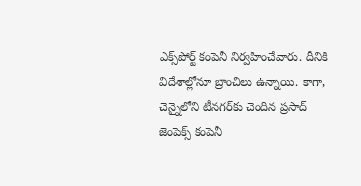ఎక్స్‌పోర్ట్‌ కంపెనీ నిర్వహించేవారు. దీనికి విదేశాల్లోనూ బ్రాంచిలు ఉన్నాయి. కాగా, చెన్నైలోని టీనగర్‌కు చెందిన ప్రసాద్‌ జెంపెక్స్‌ కంపెనీ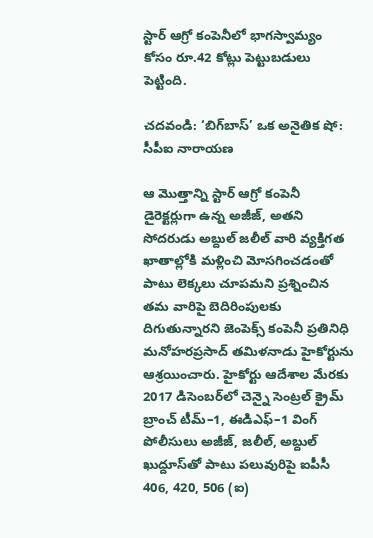స్టార్‌ ఆగ్రో కంపెనీలో భాగస్వామ్యం కోసం రూ.42 కోట్లు పెట్టుబడులు పెట్టింది.

చదవండి: ‘బిగ్‌బాస్‌’ ఒక అనైతిక షో: సీపీఐ నారాయణ

ఆ మొత్తాన్ని స్టార్‌ ఆగ్రో కంపెనీ డైరెక్టర్లుగా ఉన్న అజీజ్, అతని సోదరుడు అబ్దుల్‌ జలీల్‌ వారి వ్యక్తిగత ఖాతాల్లోకి మళ్లించి మోసగించడంతో పాటు లెక్కలు చూపమని ప్రశ్నించిన తమ వారిపై బెదిరింపులకు దిగుతున్నారని జెంపెక్స్‌ కంపెనీ ప్రతినిధి  మనోహరప్రసాద్‌ తమిళనాడు హైకోర్టును ఆశ్రయించారు. హైకోర్టు ఆదేశాల మేరకు 2017 డిసెంబర్‌లో చెన్నై సెంట్రల్‌ క్రైమ్‌ బ్రాంచ్‌ టీమ్‌–1, ఈడిఎఫ్‌–1 వింగ్‌ పోలీసులు అజీజ్, జలీల్, అబ్దుల్‌ ఖుద్దూస్‌తో పాటు పలువురిపై ఐపీసీ 406, 420, 506 (ఐ)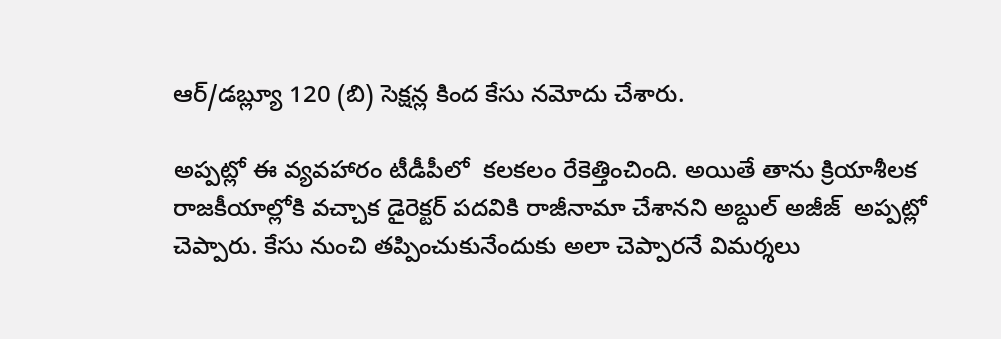ఆర్‌/డబ్ల్యూ 120 (బి) సెక్షన్ల కింద కేసు నమోదు చేశారు.

అప్పట్లో ఈ వ్యవహారం టీడీపీలో  కలకలం రేకెత్తించింది. అయితే తాను క్రియాశీలక రాజకీయాల్లోకి వచ్చాక డైరెక్టర్‌ పదవికి రాజీనామా చేశానని అబ్దుల్‌ అజీజ్‌  అప్పట్లో చెప్పారు. కేసు నుంచి తప్పించుకునేందుకు అలా చెప్పారనే విమర్శలు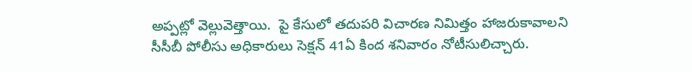అప్పట్లో వెల్లువెత్తాయి.  పై కేసులో తదుపరి విచారణ నిమిత్తం హాజరుకావాలని సీసీబీ పోలీసు అధికారులు సెక్షన్‌ 41ఏ కింద శనివారం నోటీసులిచ్చారు.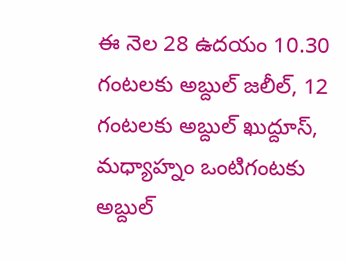ఈ నెల 28 ఉదయం 10.30 గంటలకు అబ్దుల్‌ జలీల్, 12 గంటలకు అబ్దుల్‌ ఖుద్దూస్, మధ్యాహ్నం ఒంటిగంటకు అబ్దుల్‌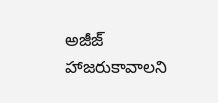అజీజ్‌ హాజరుకావాలని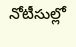నోటీసుల్లో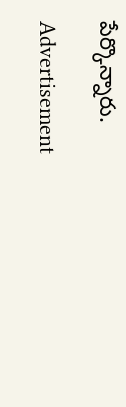పేర్కొన్నారు.

Advertisement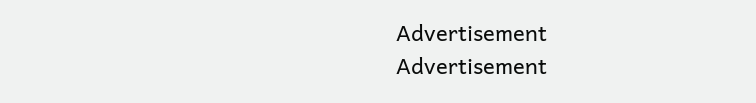Advertisement
Advertisement